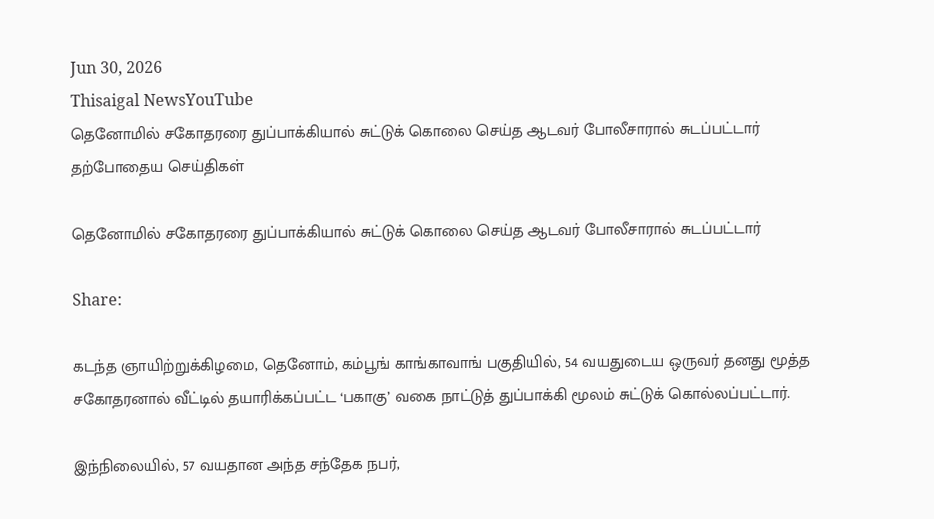Jun 30, 2026
Thisaigal NewsYouTube
தெனோமில் சகோதரரை துப்பாக்கியால் சுட்டுக் கொலை செய்த ஆடவர் போலீசாரால் சுடப்பட்டார்
தற்போதைய செய்திகள்

தெனோமில் சகோதரரை துப்பாக்கியால் சுட்டுக் கொலை செய்த ஆடவர் போலீசாரால் சுடப்பட்டார்

Share:

கடந்த ஞாயிற்றுக்கிழமை, தெனோம், கம்பூங் காங்காவாங் பகுதியில், 54 வயதுடைய ஒருவர் தனது மூத்த சகோதரனால் வீட்டில் தயாரிக்கப்பட்ட ‘பகாகு’ வகை நாட்டுத் துப்பாக்கி மூலம் சுட்டுக் கொல்லப்பட்டார்.

இந்நிலையில், 57 வயதான அந்த சந்தேக நபர்,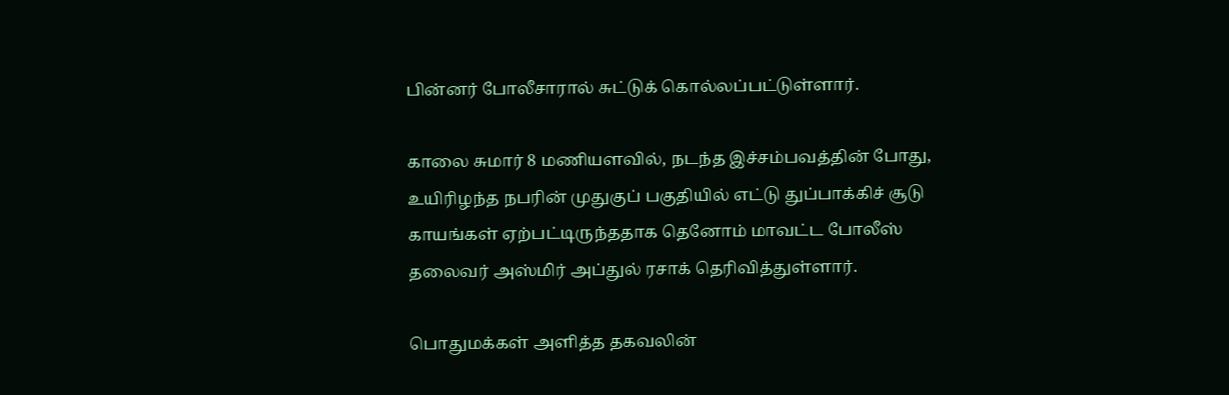பின்னர் போலீசாரால் சுட்டுக் கொல்லப்பட்டுள்ளார்.

காலை சுமார் 8 மணியளவில், நடந்த இச்சம்பவத்தின் போது, உயிரிழந்த நபரின் முதுகுப் பகுதியில் எட்டு துப்பாக்கிச் சூடு காயங்கள் ஏற்பட்டிருந்ததாக தெனோம் மாவட்ட போலீஸ் தலைவர் அஸ்மிர் அப்துல் ரசாக் தெரிவித்துள்ளார்.

பொதுமக்கள் அளித்த தகவலின்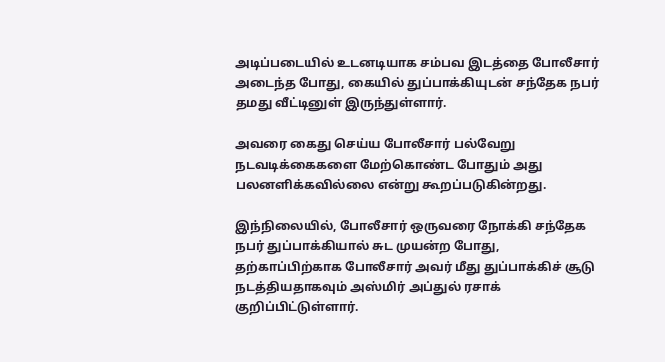அடிப்படையில் உடனடியாக சம்பவ இடத்தை போலீசார் அடைந்த போது, கையில் துப்பாக்கியுடன் சந்தேக நபர் தமது வீட்டினுள் இருந்துள்ளார்.

அவரை கைது செய்ய போலீசார் பல்வேறு நடவடிக்கைகளை மேற்கொண்ட போதும் அது பலனளிக்கவில்லை என்று கூறப்படுகின்றது.

இந்நிலையில், போலீசார் ஒருவரை நோக்கி சந்தேக நபர் துப்பாக்கியால் சுட முயன்ற போது, தற்காப்பிற்காக போலீசார் அவர் மீது துப்பாக்கிச் சூடு நடத்தியதாகவும் அஸ்மிர் அப்துல் ரசாக் குறிப்பிட்டுள்ளார்.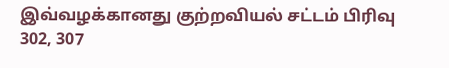இவ்வழக்கானது குற்றவியல் சட்டம் பிரிவு 302, 307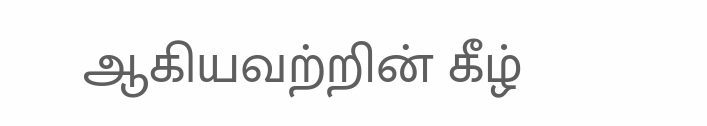ஆகியவற்றின் கீழ்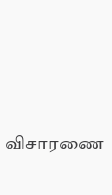விசாரணை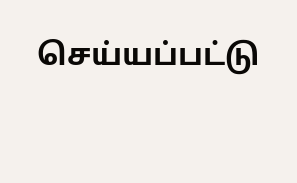செய்யப்பட்டு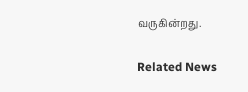வருகின்றது.

Related News